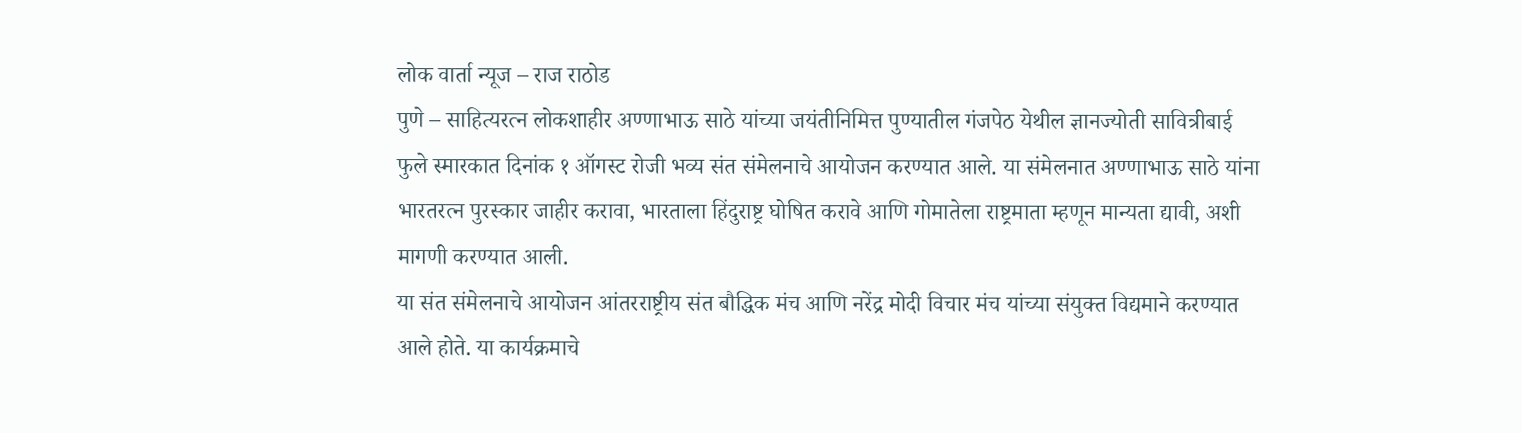लोक वार्ता न्यूज – राज राठोड
पुणे – साहित्यरत्न लोकशाहीर अण्णाभाऊ साठे यांच्या जयंतीनिमित्त पुण्यातील गंजपेठ येथील ज्ञानज्योती सावित्रीबाई फुले स्मारकात दिनांक १ ऑगस्ट रोजी भव्य संत संमेलनाचे आयोजन करण्यात आले. या संमेलनात अण्णाभाऊ साठे यांना भारतरत्न पुरस्कार जाहीर करावा, भारताला हिंदुराष्ट्र घोषित करावे आणि गोमातेला राष्ट्रमाता म्हणून मान्यता द्यावी, अशी मागणी करण्यात आली.
या संत संमेलनाचे आयोजन आंतरराष्ट्रीय संत बौद्धिक मंच आणि नरेंद्र मोदी विचार मंच यांच्या संयुक्त विद्यमाने करण्यात आले होते. या कार्यक्रमाचे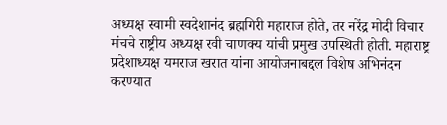अध्यक्ष स्वामी स्वदेशानंद ब्रह्मगिरी महाराज होते, तर नरेंद्र मोदी विचार मंचचे राष्ट्रीय अध्यक्ष रवी चाणक्य यांची प्रमुख उपस्थिती होती. महाराष्ट्र प्रदेशाध्यक्ष यमराज खरात यांना आयोजनाबद्दल विशेष अभिनंदन करण्यात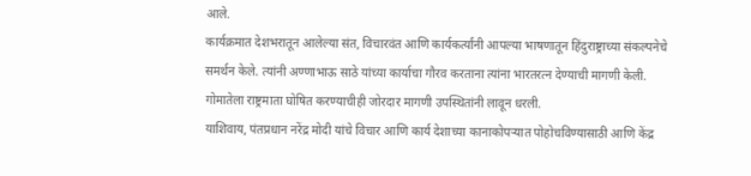आले.
कार्यक्रमात देशभरातून आलेल्या संत, विचारवंत आणि कार्यकर्त्यांनी आपल्या भाषणातून हिंदुराष्ट्राच्या संकल्पनेचे समर्थन केले. त्यांनी अण्णाभाऊ साठे यांच्या कार्याचा गौरव करताना त्यांना भारतरत्न देण्याची मागणी केली. गोमातेला राष्ट्रमाता घोषित करण्याचीही जोरदार मागणी उपस्थितांनी लावून धरली.
याशिवाय, पंतप्रधान नरेंद्र मोदी यांचे विचार आणि कार्य देशाच्या कानाकोपऱ्यात पोहोचविण्यासाठी आणि केंद्र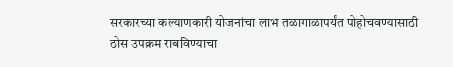सरकारच्या कल्याणकारी योजनांचा लाभ तळागाळापर्यंत पोहोचवण्यासाठी ठोस उपक्रम राबविण्याचा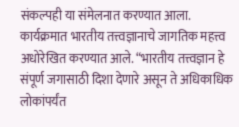संकल्पही या संमेलनात करण्यात आला.
कार्यक्रमात भारतीय तत्त्वज्ञानाचे जागतिक महत्त्व अधोरेखित करण्यात आले. “भारतीय तत्त्वज्ञान हे संपूर्ण जगासाठी दिशा देणारे असून ते अधिकाधिक लोकांपर्यंत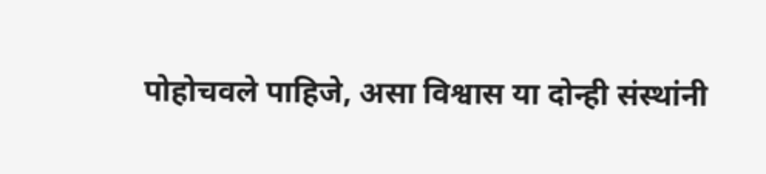पोहोचवले पाहिजे, असा विश्वास या दोन्ही संस्थांनी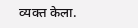व्यक्त केला.